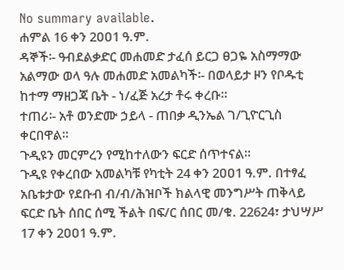No summary available.
ሐምል 16 ቀን 2ዐዐ1 ዓ.ም.
ዳኞች፡- ዓብደልቃድር መሐመድ ታፈሰ ይርጋ ፀጋዬ አስማማው አልማው ወላ ዓሉ መሐመድ አመልካች፡- በወላይታ ዞን የቦዱቲ ከተማ ማዘጋጃ ቤት - ነ/ፈጅ አረታ ቶሩ ቀረቡ።
ተጠሪ፡- አቶ ወንድሙ ኃይላ - ጠበቃ ዲንኤል ገ/ጊዮርጊስ ቀርበዋል።
ጉዲዩን መርምረን የሚከተለውን ፍርድ ሰጥተናል።
ጉዲዩ የቀረበው አመልካቹ የካቲት 24 ቀን 2ዐዐ1 ዓ.ም. በተፃፈ አቤቱታው የደቡብ ብ/ብ/ሕዝቦች ክልላዊ መንግሥት ጠቅላይ ፍርድ ቤት ሰበር ሰሚ ችልት በፍ/ር ሰበር መ/ቁ. 22624፣ ታህሣሥ 17 ቀን 2ዐዐ1 ዓ.ም.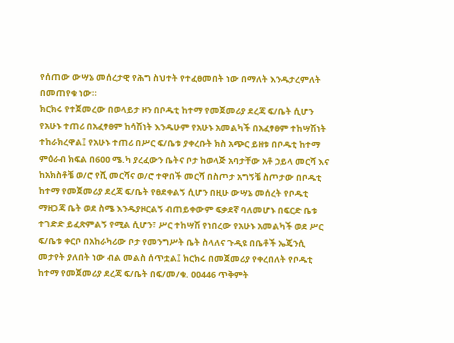የሰጠው ውሣኔ መሰረታዊ የሕግ ስህተት የተፈፀመበት ነው በማለት እንዱታረምለት በመጠየቁ ነው።
ክርክሩ የተጀመረው በወላይታ ዞን በቦዱቲ ከተማ የመጀመሪያ ደረጃ ፍ/ቤት ሲሆን የአሁኑ ተጠሪ በአፈፃፀም ከሳሽነት እንዱሁም የአሁኑ አመልካች በአፈፃፀም ተከሣሽነት ተከራክረዋል፤ የአሁኑ ተጠሪ በሥር ፍ/ቤቱ ያቀረቡት ክስ አጭር ይዘቱ በቦዱቲ ከተማ ምዕራብ ክፍል በ6ዐዐ ሜ.ካ ያረፈውን ቤትና ቦታ ከወላጅ አባታቸው አቶ ኃይላ መርሻ እና ከአክስቶቼ ወ/ሮ የሺ መርሻና ወ/ሮ ተዋበች መርሻ በስጦታ አግኝቼ ስጦታው በቦዱቲ ከተማ የመጀመሪያ ደረጃ ፍ/ቤት የፀደቀልኝ ሲሆን በዚሁ ውሣኔ መሰረት የቦዱቲ ማዘጋጃ ቤት ወደ ስሜ እንዱያዞርልኝ ብጠይቀውም ፍቃደኛ ባለመሆኑ በፍርድ ቤቱ ተገድድ ይፈጽምልኝ የሚል ሲሆን፣ ሥር ተከሣሽ የነበረው የአሁኑ አመልካች ወደ ሥር ፍ/ቤቱ ቀርቦ በአከራካሪው ቦታ የመንግሥት ቤት ስላለና ጉዲዩ በቤቶች ኤጄንሲ መታየት ያለበት ነው ብል መልስ ሰጥቷል፤ ክርክሩ በመጀመሪያ የቀረበለት የቦዱቲ ከተማ የመጀመሪያ ደረጃ ፍ/ቤት በፍ/መ/ቁ. ዐዐ446 ጥቅምት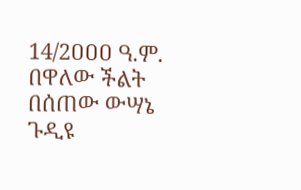14/2ዐዐዐ ዓ.ም. በዋለው ችልት በሰጠው ውሣኔ ጉዲዩ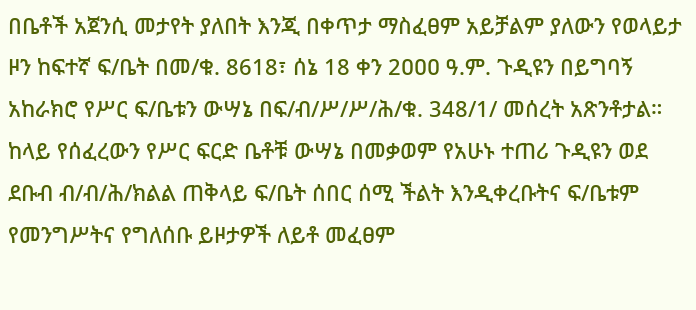በቤቶች አጀንሲ መታየት ያለበት እንጂ በቀጥታ ማስፈፀም አይቻልም ያለውን የወላይታ ዞን ከፍተኛ ፍ/ቤት በመ/ቁ. 8618፣ ሰኔ 18 ቀን 2ዐዐዐ ዓ.ም. ጉዲዩን በይግባኝ አከራክሮ የሥር ፍ/ቤቱን ውሣኔ በፍ/ብ/ሥ/ሥ/ሕ/ቁ. 348/1/ መሰረት አጽንቶታል።
ከላይ የሰፈረውን የሥር ፍርድ ቤቶቹ ውሣኔ በመቃወም የአሁኑ ተጠሪ ጉዲዩን ወደ ደቡብ ብ/ብ/ሕ/ክልል ጠቅላይ ፍ/ቤት ሰበር ሰሚ ችልት እንዲቀረቡትና ፍ/ቤቱም የመንግሥትና የግለሰቡ ይዞታዎች ለይቶ መፈፀም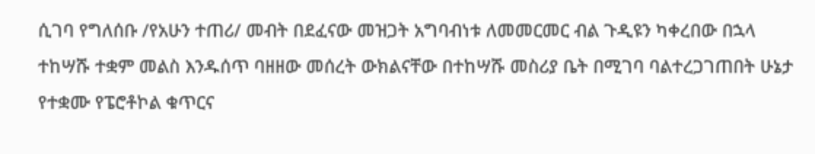ሲገባ የግለሰቡ /የአሁን ተጠሪ/ መብት በደፈናው መዝጋት አግባብነቱ ለመመርመር ብል ጉዲዩን ካቀረበው በኋላ ተከሣሹ ተቋም መልስ እንዱሰጥ ባዘዘው መሰረት ውክልናቸው በተከሣሹ መስሪያ ቤት በሚገባ ባልተረጋገጠበት ሁኔታ የተቋሙ የፔሮቶኮል ቁጥርና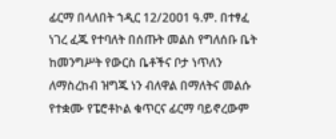ፊርማ በላለበት ኀዲር 12/2ዐዐ1 ዓ.ም. በተፃፈ ነገረ ፈጁ የተባለት በሰጡት መልስ የግለሰቡ ቤት ከመንግሥት የውርስ ቤቶችና ቦታ ነጥለን ለማስረከብ ዝግጁ ነን ብለዋል በማለትና መልሱ የተቋሙ የፔሮቶኮል ቁጥርና ፊርማ ባይኖረውም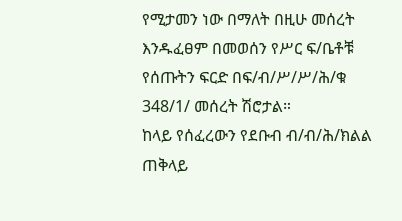የሚታመን ነው በማለት በዚሁ መሰረት እንዱፈፀም በመወሰን የሥር ፍ/ቤቶቹ የሰጡትን ፍርድ በፍ/ብ/ሥ/ሥ/ሕ/ቁ 348/1/ መሰረት ሽሮታል።
ከላይ የሰፈረውን የደቡብ ብ/ብ/ሕ/ክልል ጠቅላይ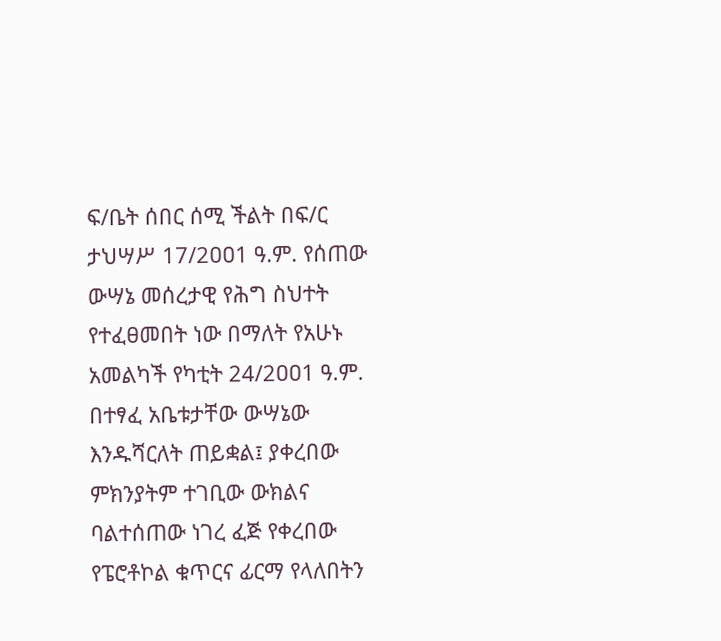ፍ/ቤት ሰበር ሰሚ ችልት በፍ/ር
ታህሣሥ 17/2ዐዐ1 ዓ.ም. የሰጠው ውሣኔ መሰረታዊ የሕግ ስህተት የተፈፀመበት ነው በማለት የአሁኑ አመልካች የካቲት 24/2ዐዐ1 ዓ.ም. በተፃፈ አቤቱታቸው ውሣኔው እንዱሻርለት ጠይቋል፤ ያቀረበው ምክንያትም ተገቢው ውክልና ባልተሰጠው ነገረ ፈጅ የቀረበው የፔሮቶኮል ቁጥርና ፊርማ የላለበትን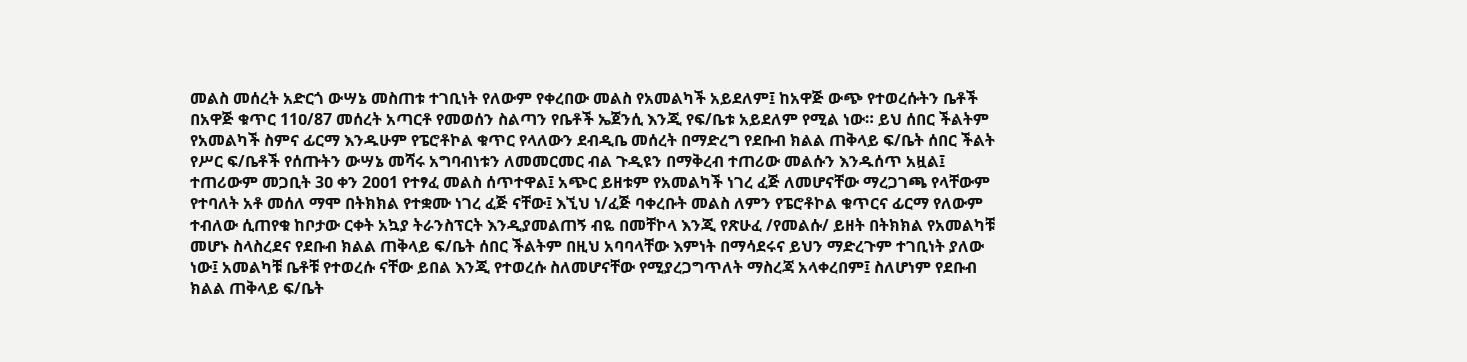መልስ መሰረት አድርጎ ውሣኔ መስጠቱ ተገቢነት የለውም የቀረበው መልስ የአመልካች አይደለም፤ ከአዋጅ ውጭ የተወረሱትን ቤቶች በአዋጅ ቁጥር 11ዐ/87 መሰረት አጣርቶ የመወሰን ስልጣን የቤቶች ኤጀንሲ እንጂ የፍ/ቤቱ አይደለም የሚል ነው። ይህ ሰበር ችልትም የአመልካች ስምና ፊርማ እንዱሁም የፔሮቶኮል ቁጥር የላለውን ደብዲቤ መሰረት በማድረግ የደቡብ ክልል ጠቅላይ ፍ/ቤት ሰበር ችልት የሥር ፍ/ቤቶች የሰጡትን ውሣኔ መሻሩ አግባብነቱን ለመመርመር ብል ጉዲዩን በማቅረብ ተጠሪው መልሱን እንዱሰጥ አዟል፤ ተጠሪውም መጋቢት 3ዐ ቀን 2ዐዐ1 የተፃፈ መልስ ሰጥተዋል፤ አጭር ይዘቱም የአመልካች ነገረ ፈጅ ለመሆናቸው ማረጋገጫ የላቸውም የተባለት አቶ መሰለ ማሞ በትክክል የተቋሙ ነገረ ፈጅ ናቸው፤ እኚህ ነ/ፈጅ ባቀረቡት መልስ ለምን የፔሮቶኮል ቁጥርና ፊርማ የለውም ተብለው ሲጠየቁ ከቦታው ርቀት አኳያ ትራንስፕርት እንዲያመልጠኝ ብዬ በመቸኮላ እንጂ የጽሁፈ /የመልሱ/ ይዘት በትክክል የአመልካቹ መሆኑ ስላስረደና የደቡብ ክልል ጠቅላይ ፍ/ቤት ሰበር ችልትም በዚህ አባባላቸው እምነት በማሳደሩና ይህን ማድረጉም ተገቢነት ያለው ነው፤ አመልካቹ ቤቶቹ የተወረሱ ናቸው ይበል እንጂ የተወረሱ ስለመሆናቸው የሚያረጋግጥለት ማስረጃ አላቀረበም፤ ስለሆነም የደቡብ ክልል ጠቅላይ ፍ/ቤት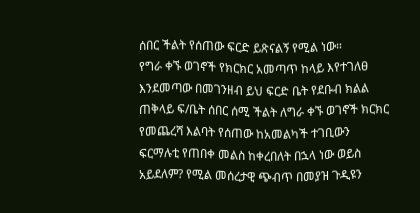ሰበር ችልት የሰጠው ፍርድ ይጽናልኝ የሚል ነው።
የግራ ቀኙ ወገኖች የክርክር አመጣጥ ከላይ እየተገለፀ እንደመጣው በመገንዘብ ይህ ፍርድ ቤት የደቡብ ክልል ጠቅላይ ፍ/ቤት ሰበር ሰሚ ችልት ለግራ ቀኙ ወገኖች ክርክር የመጨረሻ እልባት የሰጠው ከአመልካች ተገቢውን ፍርማሉቲ የጠበቀ መልስ ከቀረበለት በኋላ ነው ወይስ አይደለም? የሚል መሰረታዊ ጭብጥ በመያዝ ጉዲዩን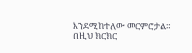እንደሚከተለው መርምሮታል።
በዚህ ክርክር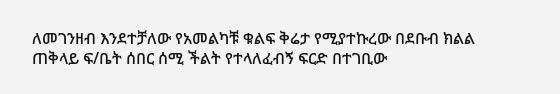ለመገንዘብ እንደተቻለው የአመልካቹ ቁልፍ ቅሬታ የሚያተኩረው በደቡብ ክልል ጠቅላይ ፍ/ቤት ሰበር ሰሚ ችልት የተላለፈብኝ ፍርድ በተገቢው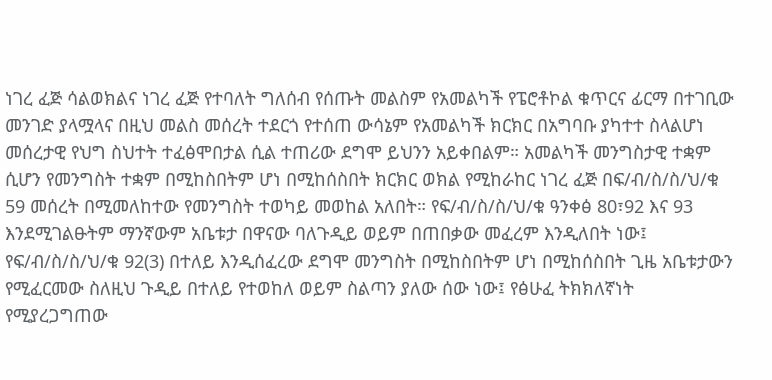ነገረ ፈጅ ሳልወክልና ነገረ ፈጅ የተባለት ግለሰብ የሰጡት መልስም የአመልካች የፔሮቶኮል ቁጥርና ፊርማ በተገቢው መንገድ ያላሟላና በዚህ መልስ መሰረት ተደርጎ የተሰጠ ውሳኔም የአመልካች ክርክር በአግባቡ ያካተተ ስላልሆነ መሰረታዊ የህግ ስህተት ተፈፅሞበታል ሲል ተጠሪው ደግሞ ይህንን አይቀበልም። አመልካች መንግስታዊ ተቋም ሲሆን የመንግስት ተቋም በሚከስበትም ሆነ በሚከሰስበት ክርክር ወክል የሚከራከር ነገረ ፈጅ በፍ/ብ/ስ/ስ/ህ/ቁ 59 መሰረት በሚመለከተው የመንግስት ተወካይ መወከል አለበት። የፍ/ብ/ስ/ስ/ህ/ቁ ዓንቀፅ 80፣92 እና 93 እንደሚገልፁትም ማንኛውም አቤቱታ በዋናው ባለጉዲይ ወይም በጠበቃው መፈረም እንዲለበት ነው፤ የፍ/ብ/ስ/ስ/ህ/ቁ 92(3) በተለይ እንዲሰፈረው ደግሞ መንግስት በሚከስበትም ሆነ በሚከሰስበት ጊዜ አቤቱታውን የሚፈርመው ስለዚህ ጉዲይ በተለይ የተወከለ ወይም ስልጣን ያለው ሰው ነው፤ የፅሁፈ ትክክለኛነት የሚያረጋግጠው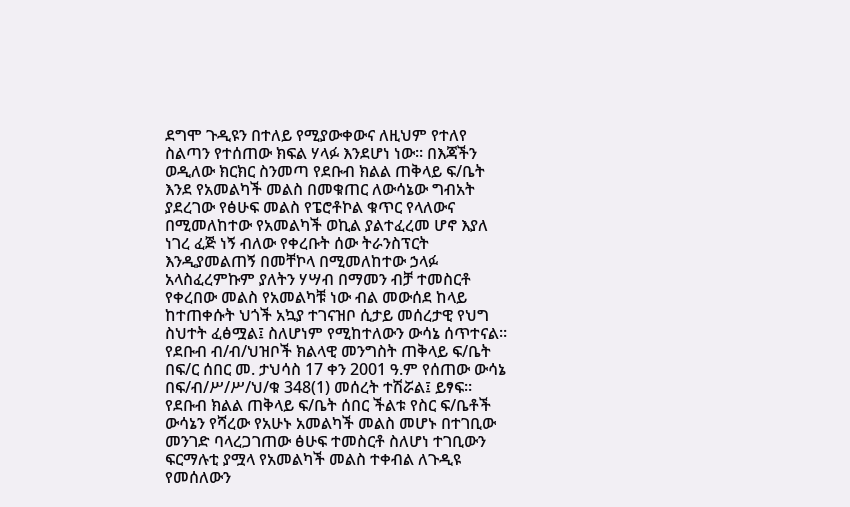ደግሞ ጉዲዩን በተለይ የሚያውቀውና ለዚህም የተለየ ስልጣን የተሰጠው ክፍል ሃላፉ እንደሆነ ነው። በእጃችን ወዲለው ክርክር ስንመጣ የደቡብ ክልል ጠቅላይ ፍ/ቤት እንደ የአመልካች መልስ በመቁጠር ለውሳኔው ግብአት ያደረገው የፅሁፍ መልስ የፔሮቶኮል ቁጥር የላለውና በሚመለከተው የአመልካች ወኪል ያልተፈረመ ሆኖ እያለ ነገረ ፈጅ ነኝ ብለው የቀረቡት ሰው ትራንስፕርት እንዲያመልጠኝ በመቸኮላ በሚመለከተው ኃላፉ አላስፈረምኩም ያለትን ሃሣብ በማመን ብቻ ተመስርቶ የቀረበው መልስ የአመልካቹ ነው ብል መውሰደ ከላይ ከተጠቀሱት ህጎች አኳያ ተገናዝቦ ሲታይ መሰረታዊ የህግ ስህተት ፈፅሟል፤ ስለሆነም የሚከተለውን ውሳኔ ሰጥተናል።
የደቡብ ብ/ብ/ህዝቦች ክልላዊ መንግስት ጠቅላይ ፍ/ቤት በፍ/ር ሰበር መ. ታህሳስ 17 ቀን 2001 ዓ.ም የሰጠው ውሳኔ በፍ/ብ/ሥ/ሥ/ህ/ቁ 348(1) መሰረት ተሽሯል፤ ይፃፍ።
የደቡብ ክልል ጠቅላይ ፍ/ቤት ሰበር ችልቱ የስር ፍ/ቤቶች ውሳኔን የሻረው የአሁኑ አመልካች መልስ መሆኑ በተገቢው መንገድ ባላረጋገጠው ፅሁፍ ተመስርቶ ስለሆነ ተገቢውን ፍርማሉቲ ያሟላ የአመልካች መልስ ተቀብል ለጉዲዩ የመሰለውን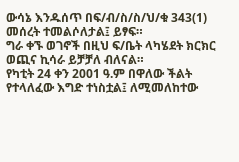ውሳኔ እንዱሰጥ በፍ/ብ/ስ/ስ/ህ/ቁ 343(1) መሰረት ተመልሶለታል፤ ይፃፍ።
ግራ ቀኙ ወገኖች በዚህ ፍ/ቤት ላካሄደት ክርክር ወጪና ኪሳራ ይቻቻለ ብለናል።
የካቲት 24 ቀን 2001 ዓ.ም በዋለው ችልት የተላለፈው እግድ ተነስቷል፤ ለሚመለከተው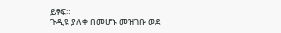ይፃፍ።
ጉዲዩ ያለቀ በመሆኑ መዝገቡ ወደ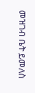መዝገብ ቤት ይመለስ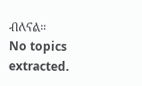ብለናል።
No topics extracted.